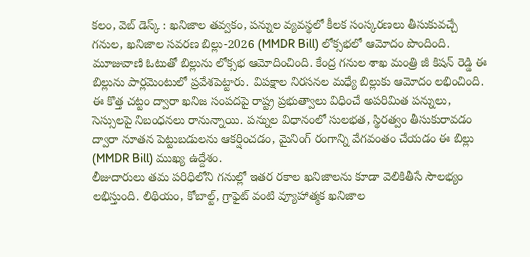కలం, వెబ్ డెస్క్ : ఖనిజాల తవ్వకం, పన్నుల వ్యవస్థలో కీలక సంస్కరణలు తీసుకువచ్చే గనుల, ఖనిజాల సవరణ బిల్లు-2026 (MMDR Bill) లోక్సభలో ఆమోదం పొందింది. మూజువాణి ఓటుతో బిల్లును లోక్సభ ఆమోదించింది. కేంద్ర గనుల శాఖ మంత్రి జీ కిషన్ రెడ్డి ఈ బిల్లును పార్లమెంటులో ప్రవేశపెట్టారు. విపక్షాల నిరసనల మధ్యే బిల్లుకు ఆమోదం లభించింది.
ఈ కొత్త చట్టం ద్వారా ఖనిజ సంపదపై రాష్ట్ర ప్రభుత్వాలు విధించే అపరిమిత పన్నులు, సెస్సులపై నిబంధనలు రానున్నాయి. పన్నుల విధానంలో సులభత, స్థిరత్వం తీసుకురావడం ద్వారా నూతన పెట్టుబడులను ఆకర్షించడం, మైనింగ్ రంగాన్ని వేగవంతం చేయడం ఈ బిల్లు (MMDR Bill) ముఖ్య ఉద్దేశం.
లీజుదారులు తమ పరిధిలోని గనుల్లో ఇతర రకాల ఖనిజాలను కూడా వెలికితీసే సౌలభ్యం లభిస్తుంది. లిథియం, కోబాల్ట్, గ్రాఫైట్ వంటి వ్యూహాత్మక ఖనిజాల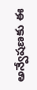అన్వేషణకు ఈ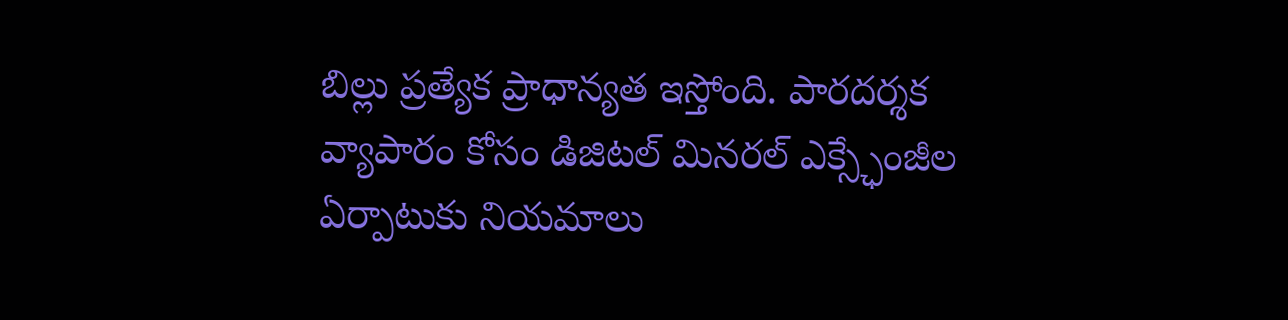బిల్లు ప్రత్యేక ప్రాధాన్యత ఇస్తోంది. పారదర్శక వ్యాపారం కోసం డిజిటల్ మినరల్ ఎక్స్ఛేంజీల ఏర్పాటుకు నియమాలు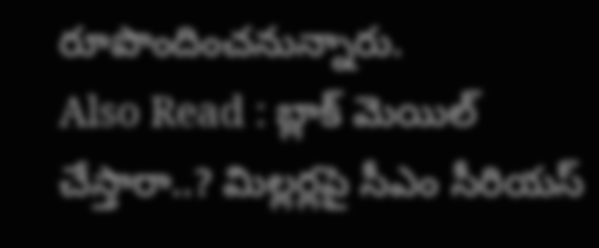రూపొందించనున్నారు.
Also Read : బ్లాక్ మెయిల్ చేస్తారా..? మిల్లర్లపై సీఎం సీరియస్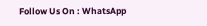Follow Us On : WhatsApp